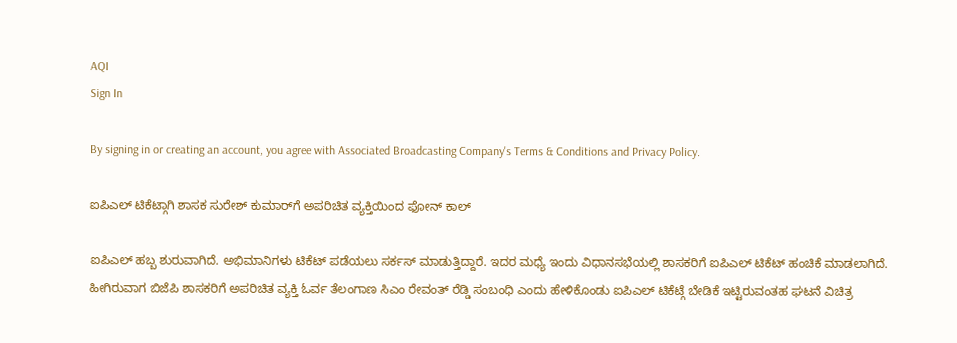AQI
Sign In

By signing in or creating an account, you agree with Associated Broadcasting Company's Terms & Conditions and Privacy Policy.

ಐಪಿಎಲ್ ಟಿಕೆಟ್ಗಾಗಿ ಶಾಸಕ ಸುರೇಶ್ ಕುಮಾರ್‌ಗೆ ಅಪರಿಚಿತ ವ್ಯಕ್ತಿಯಿಂದ ಫೋನ್ ಕಾಲ್

ಐಪಿಎಲ್ ಹಬ್ಬ ಶುರುವಾಗಿದೆ. ಅಭಿಮಾನಿಗಳು ಟಿಕೆಟ್ ಪಡೆಯಲು ಸರ್ಕಸ್ ಮಾಡುತ್ತಿದ್ದಾರೆ. ಇದರ ಮಧ್ಯೆ ಇಂದು ವಿಧಾನಸಭೆಯಲ್ಲಿ ಶಾಸಕರಿಗೆ ಐಪಿಎಲ್ ಟಿಕೆಟ್ ಹಂಚಿಕೆ ಮಾಡಲಾಗಿದೆ. ಹೀಗಿರುವಾಗ ಬಿಜೆಪಿ ಶಾಸಕರಿಗೆ ಅಪರಿಚಿತ ವ್ಯಕ್ತಿ ಓರ್ವ ತೆಲಂಗಾಣ ಸಿಎಂ ರೇವಂತ್ ರೆಡ್ಡಿ ಸಂಬಂಧಿ ಎಂದು ಹೇಳಿಕೊಂಡು ಐಪಿಎಲ್ ಟಿಕೆಟ್ಗೆ ಬೇಡಿಕೆ ಇಟ್ಟಿರುವಂತಹ ಘಟನೆ ವಿಚಿತ್ರ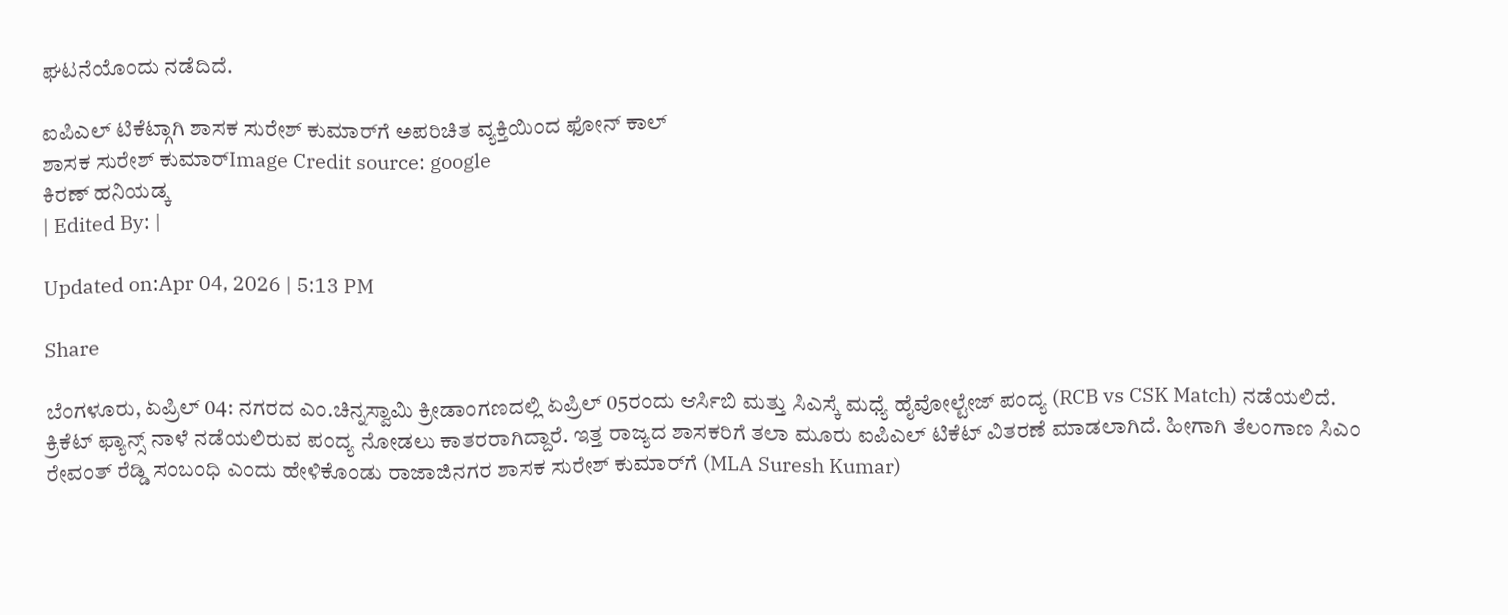ಘಟನೆಯೊಂದು ನಡೆದಿದೆ.

ಐಪಿಎಲ್ ಟಿಕೆಟ್ಗಾಗಿ ಶಾಸಕ ಸುರೇಶ್ ಕುಮಾರ್‌ಗೆ ಅಪರಿಚಿತ ವ್ಯಕ್ತಿಯಿಂದ ಫೋನ್ ಕಾಲ್
ಶಾಸಕ ಸುರೇಶ್ ಕುಮಾರ್‌Image Credit source: google
ಕಿರಣ್ ಹನಿಯಡ್ಕ
| Edited By: |

Updated on:Apr 04, 2026 | 5:13 PM

Share

ಬೆಂಗಳೂರು, ಏಪ್ರಿಲ್ 04: ನಗರದ ಎಂ.ಚಿನ್ನಸ್ವಾಮಿ ಕ್ರೀಡಾಂಗಣದಲ್ಲಿ ಏಪ್ರಿಲ್ 05ರಂದು ಆರ್ಸಿಬಿ ಮತ್ತು ಸಿಎಸ್ಕೆ ಮಧ್ಯೆ ಹೈವೋಲ್ಟೇಜ್ ಪಂದ್ಯ (RCB vs CSK Match) ನಡೆಯಲಿದೆ. ಕ್ರಿಕೆಟ್ ಫ್ಯಾನ್ಸ್ ನಾಳೆ ನಡೆಯಲಿರುವ ಪಂದ್ಯ ನೋಡಲು ಕಾತರರಾಗಿದ್ದಾರೆ. ಇತ್ತ ರಾಜ್ಯದ ಶಾಸಕರಿಗೆ ತಲಾ ಮೂರು ಐಪಿಎಲ್ ಟಿಕೆಟ್ ವಿತರಣೆ ಮಾಡಲಾಗಿದೆ. ಹೀಗಾಗಿ ತೆಲಂಗಾಣ ಸಿಎಂ ರೇವಂತ್ ರೆಡ್ಡಿ ಸಂಬಂಧಿ ಎಂದು ಹೇಳಿಕೊಂಡು ರಾಜಾಜಿನಗರ ಶಾಸಕ ಸುರೇಶ್ ಕುಮಾರ್‌ಗೆ (MLA Suresh Kumar)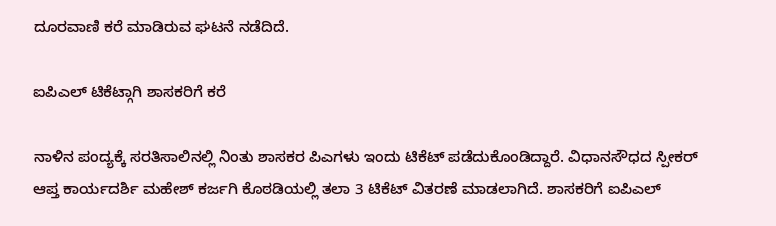ದೂರವಾಣಿ ಕರೆ ಮಾಡಿರುವ ಘಟನೆ ನಡೆದಿದೆ.

ಐಪಿಎಲ್ ಟಿಕೆಟ್ಗಾಗಿ ಶಾಸಕರಿಗೆ ಕರೆ

ನಾಳಿನ ಪಂದ್ಯಕ್ಕೆ ಸರತಿಸಾಲಿನಲ್ಲಿ ನಿಂತು ಶಾಸಕರ ಪಿಎಗಳು ಇಂದು ಟಿಕೆಟ್ ಪಡೆದುಕೊಂಡಿದ್ದಾರೆ. ವಿಧಾನಸೌಧದ ಸ್ಪೀಕರ್ ಆಪ್ತ ಕಾರ್ಯದರ್ಶಿ ಮಹೇಶ್ ಕರ್ಜಗಿ ಕೊಠಡಿಯಲ್ಲಿ ತಲಾ 3 ಟಿಕೆಟ್ ವಿತರಣೆ ಮಾಡಲಾಗಿದೆ. ಶಾಸಕರಿಗೆ ಐಪಿಎಲ್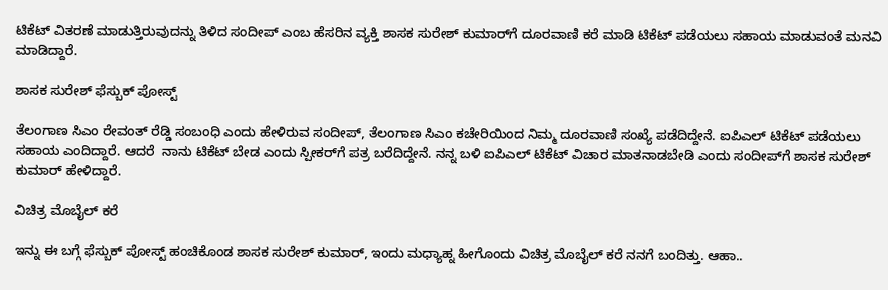ಟಿಕೆಟ್ ವಿತರಣೆ ಮಾಡುತ್ತಿರುವುದನ್ನು ತಿಳಿದ ಸಂದೀಪ್ ಎಂಬ ಹೆಸರಿನ ವ್ಯಕ್ತಿ ಶಾಸಕ ಸುರೇಶ್ ಕುಮಾರ್‌ಗೆ ದೂರವಾಣಿ ಕರೆ ಮಾಡಿ ಟಿಕೆಟ್ ಪಡೆಯಲು ಸಹಾಯ ಮಾಡುವಂತೆ ಮನವಿ ಮಾಡಿದ್ದಾರೆ.

ಶಾಸಕ ಸುರೇಶ್ ಫೆಸ್ಬುಕ್ ಪೋಸ್ಟ್

ತೆಲಂಗಾಣ ಸಿಎಂ ರೇವಂತ್ ರೆಡ್ಡಿ ಸಂಬಂಧಿ ಎಂದು ಹೇಳಿರುವ ಸಂದೀಪ್, ತೆಲಂಗಾಣ ಸಿಎಂ ಕಚೇರಿಯಿಂದ ನಿಮ್ಮ ದೂರವಾಣಿ ಸಂಖ್ಯೆ ಪಡೆದಿದ್ದೇನೆ. ಐಪಿಎಲ್ ಟಿಕೆಟ್ ಪಡೆಯಲು ಸಹಾಯ ಎಂದಿದ್ದಾರೆ. ಆದರೆ  ನಾನು ಟಿಕೆಟ್ ಬೇಡ ಎಂದು ಸ್ಪೀಕರ್‌ಗೆ ಪತ್ರ ಬರೆದಿದ್ದೇನೆ. ನನ್ನ ಬಳಿ ಐಪಿಎಲ್ ಟಿಕೆಟ್ ವಿಚಾರ ಮಾತನಾಡಬೇಡಿ ಎಂದು ಸಂದೀಪ್‌ಗೆ ಶಾಸಕ ಸುರೇಶ್‌ ಕುಮಾರ್ ಹೇಳಿದ್ದಾರೆ.

ವಿಚಿತ್ರ ಮೊಬೈಲ್ ಕರೆ

ಇನ್ನು ಈ ಬಗ್ಗೆ ಫೆಸ್ಬುಕ್ ಪೋಸ್ಟ್ ಹಂಚಿಕೊಂಡ ಶಾಸಕ ಸುರೇಶ್‌ ಕುಮಾರ್, ಇಂದು ಮಧ್ಯಾಹ್ನ ಹೀಗೊಂದು ವಿಚಿತ್ರ ಮೊಬೈಲ್ ಕರೆ ನನಗೆ ಬಂದಿತ್ತು. ಆಹಾ..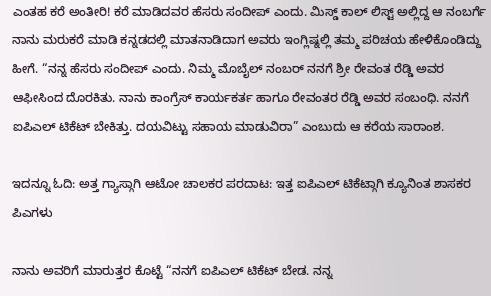ಎಂತಹ ಕರೆ ಅಂತೀರಿ! ಕರೆ ಮಾಡಿದವರ ಹೆಸರು ಸಂದೀಪ್ ಎಂದು. ಮಿಸ್ಡ್ ಕಾಲ್ ಲಿಸ್ಟ್ ಅಲ್ಲಿದ್ದ ಆ ನಂಬರ್ಗೆ ನಾನು ಮರುಕರೆ ಮಾಡಿ ಕನ್ನಡದಲ್ಲಿ ಮಾತನಾಡಿದಾಗ ಅವರು ಇಂಗ್ಲಿಷ್ನಲ್ಲಿ ತಮ್ಮ ಪರಿಚಯ ಹೇಳಿಕೊಂಡಿದ್ದು ಹೀಗೆ. “ನನ್ನ ಹೆಸರು ಸಂದೀಪ್ ಎಂದು. ನಿಮ್ಮ ಮೊಬೈಲ್ ನಂಬರ್ ನನಗೆ ಶ್ರೀ ರೇವಂತ ರೆಡ್ಡಿ ಅವರ ಆಫೀಸಿಂದ ದೊರಕಿತು. ನಾನು ಕಾಂಗ್ರೆಸ್ ಕಾರ್ಯಕರ್ತ ಹಾಗೂ ರೇವಂತರ ರೆಡ್ಡಿ ಅವರ ಸಂಬಂಧಿ. ನನಗೆ ಐಪಿಎಲ್ ಟಿಕೆಟ್ ಬೇಕಿತ್ತು. ದಯವಿಟ್ಟು ಸಹಾಯ ಮಾಡುವಿರಾ” ಎಂಬುದು ಆ ಕರೆಯ ಸಾರಾಂಶ.

ಇದನ್ನೂ ಓದಿ: ಅತ್ತ ಗ್ಯಾಸ್ಗಾಗಿ ಆಟೋ ಚಾಲಕರ ಪರದಾಟ: ಇತ್ತ ಐಪಿಎಲ್ ಟಿಕೆಟ್ಗಾಗಿ ಕ್ಯೂನಿಂತ ಶಾಸಕರ ಪಿಎಗಳು

ನಾನು ಅವರಿಗೆ ಮಾರುತ್ತರ ಕೊಟ್ಟೆ “ನನಗೆ ಐಪಿಎಲ್ ಟಿಕೆಟ್ ಬೇಡ. ನನ್ನ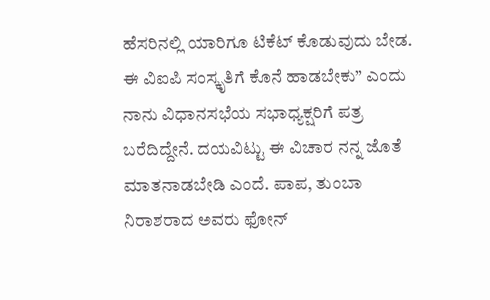ಹೆಸರಿನಲ್ಲಿ ಯಾರಿಗೂ ಟಿಕೆಟ್ ಕೊಡುವುದು ಬೇಡ. ಈ ವಿಐಪಿ ಸಂಸ್ಕೃತಿಗೆ ಕೊನೆ ಹಾಡಬೇಕು” ಎಂದು ನಾನು ವಿಧಾನಸಭೆಯ ಸಭಾಧ್ಯಕ್ಷರಿಗೆ ಪತ್ರ ಬರೆದಿದ್ದೇನೆ. ದಯವಿಟ್ಟು ಈ ವಿಚಾರ ನನ್ನ ಜೊತೆ ಮಾತನಾಡಬೇಡಿ ಎಂದೆ. ಪಾಪ, ತುಂಬಾ ನಿರಾಶರಾದ ಅವರು ಫೋನ್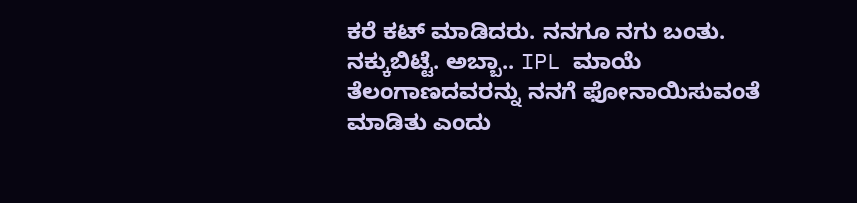ಕರೆ ಕಟ್ ಮಾಡಿದರು. ನನಗೂ ನಗು ಬಂತು. ನಕ್ಕುಬಿಟ್ಟೆ. ಅಬ್ಬಾ.. IPL ಮಾಯೆ ತೆಲಂಗಾಣದವರನ್ನು ನನಗೆ ಫೋನಾಯಿಸುವಂತೆ ಮಾಡಿತು ಎಂದು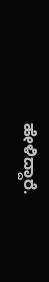ಹೇಳಿದ್ದಾರೆ.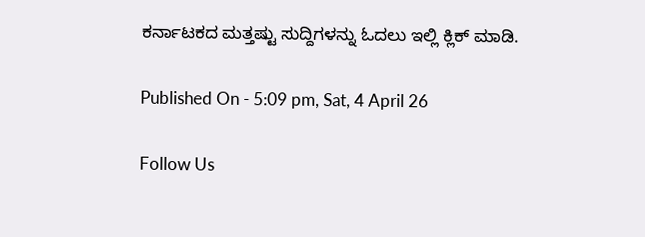ಕರ್ನಾಟಕದ ಮತ್ತಷ್ಟು ಸುದ್ದಿಗಳನ್ನು ಓದಲು ಇಲ್ಲಿ ಕ್ಲಿಕ್ ಮಾಡಿ.

Published On - 5:09 pm, Sat, 4 April 26

Follow Us